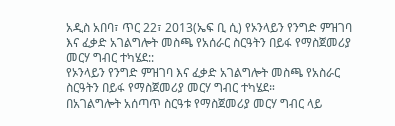አዲስ አበባ፣ ጥር 22፣ 2013(ኤፍ ቢ ሲ) የኦንላይን የንግድ ምዝገባ እና ፈቃድ አገልግሎት መስጫ የአሰራር ስርዓትን በይፋ የማስጀመሪያ መርሃ ግብር ተካሄደ::
የኦንላይን የንግድ ምዝገባ እና ፈቃድ አገልግሎት መስጫ የአስራር ስርዓትን በይፋ የማስጀመሪያ መርሃ ግብር ተካሄደ።
በአገልግሎት አሰጣጥ ስርዓቱ የማስጀመሪያ መርሃ ግብር ላይ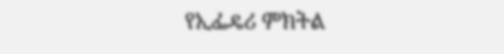የኢፌዴሪ ምክትል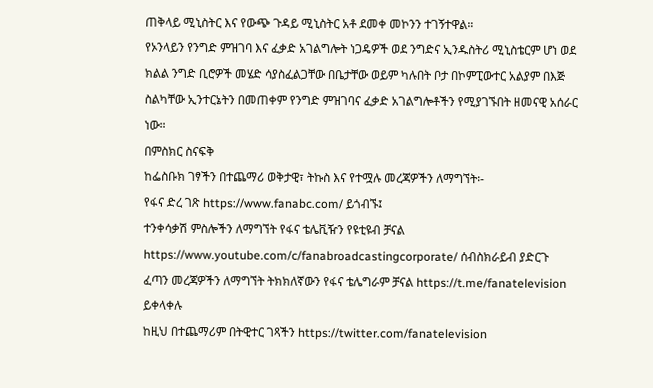ጠቅላይ ሚኒስትር እና የውጭ ጉዳይ ሚኒስትር አቶ ደመቀ መኮንን ተገኝተዋል።
የኦንላይን የንግድ ምዝገባ እና ፈቃድ አገልግሎት ነጋዴዎች ወደ ንግድና ኢንዱስትሪ ሚኒስቴርም ሆነ ወደ ክልል ንግድ ቢሮዎች መሄድ ሳያስፈልጋቸው በቤታቸው ወይም ካሉበት ቦታ በኮምፒውተር አልያም በእጅ ስልካቸው ኢንተርኔትን በመጠቀም የንግድ ምዝገባና ፈቃድ አገልግሎቶችን የሚያገኙበት ዘመናዊ አሰራር ነው።
በምስክር ስናፍቅ
ከፌስቡክ ገፃችን በተጨማሪ ወቅታዊ፣ ትኩስ እና የተሟሉ መረጃዎችን ለማግኘት፡-
የፋና ድረ ገጽ https://www.fanabc.com/ ይጎብኙ፤
ተንቀሳቃሽ ምስሎችን ለማግኘት የፋና ቴሌቪዥን የዩቲዩብ ቻናል https://www.youtube.com/c/fanabroadcastingcorporate/ ሰብስክራይብ ያድርጉ
ፈጣን መረጃዎችን ለማግኘት ትክክለኛውን የፋና ቴሌግራም ቻናል https://t.me/fanatelevision ይቀላቀሉ
ከዚህ በተጨማሪም በትዊተር ገጻችን https://twitter.com/fanatelevision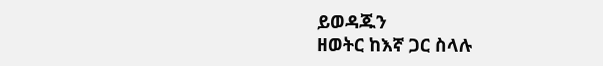ይወዳጁን
ዘወትር ከእኛ ጋር ስላሉ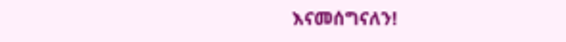እናመሰግናለን!